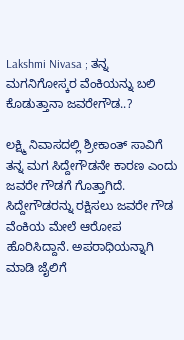Lakshmi Nivasa ; ತನ್ನ ಮಗನಿಗೋಸ್ಕರ ವೆಂಕಿಯನ್ನು ಬಲಿ ಕೊಡುತ್ತಾನಾ ಜವರೇಗೌಡ..?

ಲಕ್ಷ್ಮಿ ನಿವಾಸದಲ್ಲಿ ಶ್ರೀಕಾಂತ್ ಸಾವಿಗೆ ತನ್ನ ಮಗ ಸಿದ್ದೇಗೌಡನೇ ಕಾರಣ ಎಂದು ಜವರೇ ಗೌಡಗೆ ಗೊತ್ತಾಗಿದೆ. ಸಿದ್ದೇಗೌಡರನ್ನು ರಕ್ಷಿಸಲು ಜವರೇ ಗೌಡ ವೆಂಕಿಯ ಮೇಲೆ ಆರೋಪ ಹೊರಿಸಿದ್ದಾನೆ. ಅಪರಾಧಿಯನ್ನಾಗಿ ಮಾಡಿ ಜೈಲಿಗೆ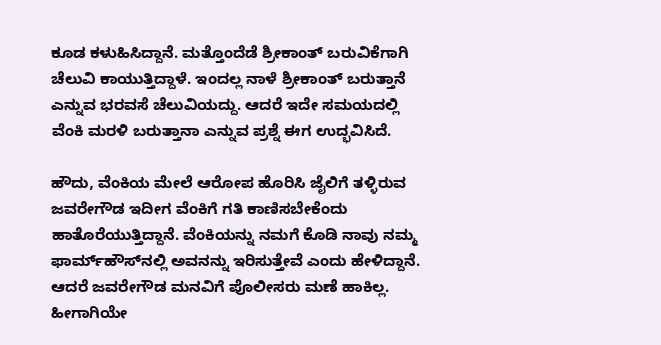ಕೂಡ ಕಳುಹಿಸಿದ್ದಾನೆ. ಮತ್ತೊಂದೆಡೆ ಶ್ರೀಕಾಂತ್ ಬರುವಿಕೆಗಾಗಿ ಚೆಲುವಿ ಕಾಯುತ್ತಿದ್ದಾಳೆ. ಇಂದಲ್ಲ ನಾಳೆ ಶ್ರೀಕಾಂತ್ ಬರುತ್ತಾನೆ ಎನ್ನುವ ಭರವಸೆ ಚೆಲುವಿಯದ್ದು. ಆದರೆ ಇದೇ ಸಮಯದಲ್ಲಿ ವೆಂಕಿ ಮರಳಿ ಬರುತ್ತಾನಾ ಎನ್ನುವ ಪ್ರಶ್ನೆ ಈಗ ಉದ್ಭವಿಸಿದೆ.

ಹೌದು, ವೆಂಕಿಯ ಮೇಲೆ ಆರೋಪ ಹೊರಿಸಿ ಜೈಲಿಗೆ ತಳ್ಳಿರುವ ಜವರೇಗೌಡ ಇದೀಗ ವೆಂಕಿಗೆ ಗತಿ ಕಾಣಿಸಬೇಕೆಂದು ಹಾತೊರೆಯುತ್ತಿದ್ದಾನೆ. ವೆಂಕಿಯನ್ನು ನಮಗೆ ಕೊಡಿ ನಾವು ನಮ್ಮ ಫಾರ್ಮ್‌ಹೌಸ್‌ನಲ್ಲಿ ಅವನನ್ನು ಇರಿಸುತ್ತೇವೆ ಎಂದು ಹೇಳಿದ್ದಾನೆ. ಆದರೆ ಜವರೇಗೌಡ ಮನವಿಗೆ ಪೊಲೀಸರು ಮಣೆ ಹಾಕಿಲ್ಲ. ಹೀಗಾಗಿಯೇ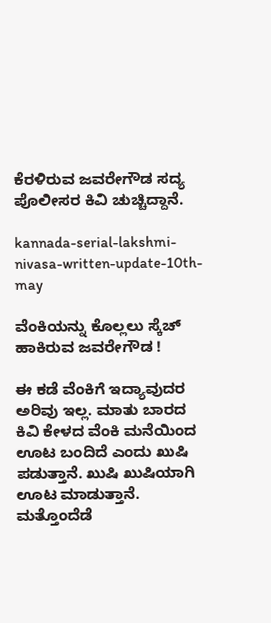ಕೆರಳಿರುವ ಜವರೇಗೌಡ ಸದ್ಯ ಪೊಲೀಸರ ಕಿವಿ ಚುಚ್ಚಿದ್ದಾನೆ.

kannada-serial-lakshmi-nivasa-written-update-10th-may

ವೆಂಕಿಯನ್ನು ಕೊಲ್ಲಲು ಸ್ಕೆಚ್ ಹಾಕಿರುವ ಜವರೇಗೌಡ !

ಈ ಕಡೆ ವೆಂಕಿಗೆ ಇದ್ಯಾವುದರ ಅರಿವು ಇಲ್ಲ. ಮಾತು ಬಾರದ ಕಿವಿ ಕೇಳದ ವೆಂಕಿ ಮನೆಯಿಂದ ಊಟ ಬಂದಿದೆ ಎಂದು ಖುಷಿ ಪಡುತ್ತಾನೆ. ಖುಷಿ ಖುಷಿಯಾಗಿ ಊಟ ಮಾಡುತ್ತಾನೆ. ಮತ್ತೊಂದೆಡೆ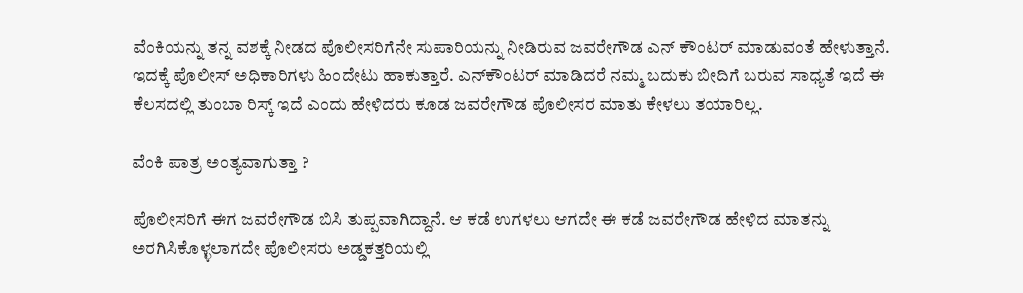ವೆಂಕಿಯನ್ನು ತನ್ನ ವಶಕ್ಕೆ ನೀಡದ ಪೊಲೀಸರಿಗೆನೇ ಸುಪಾರಿಯನ್ನು ನೀಡಿರುವ ಜವರೇಗೌಡ ಎನ್ ಕೌಂಟರ್ ಮಾಡುವಂತೆ ಹೇಳುತ್ತಾನೆ. ಇದಕ್ಕೆ ಪೊಲೀಸ್ ಅಧಿಕಾರಿಗಳು ಹಿಂದೇಟು ಹಾಕುತ್ತಾರೆ. ಎನ್‌ಕೌಂಟರ್ ಮಾಡಿದರೆ ನಮ್ಮ ಬದುಕು ಬೀದಿಗೆ ಬರುವ ಸಾಧ್ಯತೆ ಇದೆ ಈ ಕೆಲಸದಲ್ಲಿ ತುಂಬಾ ರಿಸ್ಕ್ ಇದೆ ಎಂದು ಹೇಳಿದರು ಕೂಡ ಜವರೇಗೌಡ ಪೊಲೀಸರ ಮಾತು ಕೇಳಲು ತಯಾರಿಲ್ಲ.

ವೆಂಕಿ ಪಾತ್ರ ಅಂತ್ಯವಾಗುತ್ತಾ ?

ಪೊಲೀಸರಿಗೆ ಈಗ ಜವರೇಗೌಡ ಬಿಸಿ ತುಪ್ಪವಾಗಿದ್ದಾನೆ. ಆ ಕಡೆ ಉಗಳಲು ಆಗದೇ ಈ ಕಡೆ ಜವರೇಗೌಡ ಹೇಳಿದ ಮಾತನ್ನು ಅರಗಿಸಿಕೊಳ್ಳಲಾಗದೇ ಪೊಲೀಸರು ಅಡ್ಡಕತ್ತರಿಯಲ್ಲಿ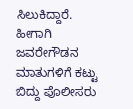ಸಿಲುಕಿದ್ದಾರೆ. ಹೀಗಾಗಿ ಜವರೇಗೌಡನ ಮಾತುಗಳಿಗೆ ಕಟ್ಟು ಬಿದ್ದು ಪೊಲೀಸರು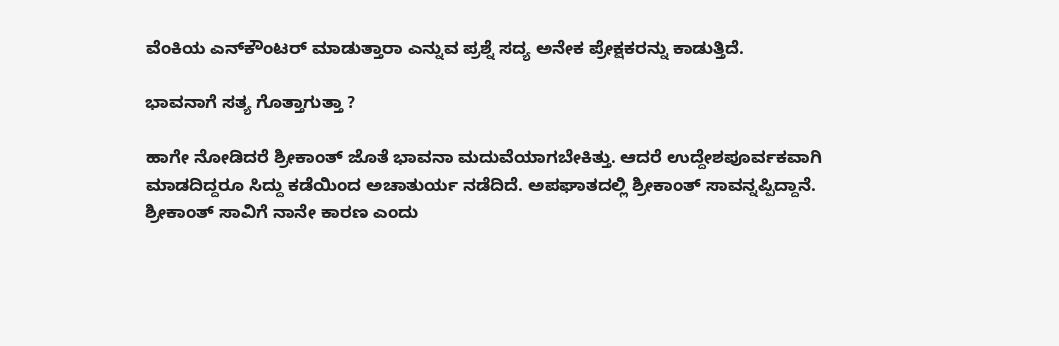ವೆಂಕಿಯ ಎನ್‌ಕೌಂಟರ್ ಮಾಡುತ್ತಾರಾ ಎನ್ನುವ ಪ್ರಶ್ನೆ ಸದ್ಯ ಅನೇಕ ಪ್ರೇಕ್ಷಕರನ್ನು ಕಾಡುತ್ತಿದೆ.

ಭಾವನಾಗೆ ಸತ್ಯ ಗೊತ್ತಾಗುತ್ತಾ ?

ಹಾಗೇ ನೋಡಿದರೆ ಶ್ರೀಕಾಂತ್ ಜೊತೆ ಭಾವನಾ ಮದುವೆಯಾಗಬೇಕಿತ್ತು. ಆದರೆ ಉದ್ದೇಶಪೂರ್ವಕವಾಗಿ ಮಾಡದಿದ್ದರೂ ಸಿದ್ದು ಕಡೆಯಿಂದ ಅಚಾತುರ್ಯ ನಡೆದಿದೆ. ಅಪಘಾತದಲ್ಲಿ ಶ್ರೀಕಾಂತ್ ಸಾವನ್ನಪ್ಪಿದ್ದಾನೆ. ಶ್ರೀಕಾಂತ್ ಸಾವಿಗೆ ನಾನೇ ಕಾರಣ ಎಂದು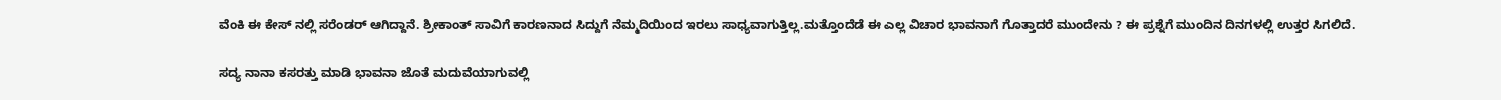ವೆಂಕಿ ಈ ಕೇಸ್ ನಲ್ಲಿ ಸರೆಂಡರ್ ಆಗಿದ್ದಾನೆ. ಶ್ರೀಕಾಂತ್ ಸಾವಿಗೆ ಕಾರಣನಾದ ಸಿದ್ದುಗೆ ನೆಮ್ಮದಿಯಿಂದ ಇರಲು ಸಾಧ್ಯವಾಗುತ್ತಿಲ್ಲ.ಮತ್ತೊಂದೆಡೆ ಈ ಎಲ್ಲ ವಿಚಾರ ಭಾವನಾಗೆ ಗೊತ್ತಾದರೆ ಮುಂದೇನು ? ಈ ಪ್ರಶ್ನೆಗೆ ಮುಂದಿನ ದಿನಗಳಲ್ಲಿ ಉತ್ತರ ಸಿಗಲಿದೆ.

ಸದ್ಯ ನಾನಾ ಕಸರತ್ತು ಮಾಡಿ ಭಾವನಾ ಜೊತೆ ಮದುವೆಯಾಗುವಲ್ಲಿ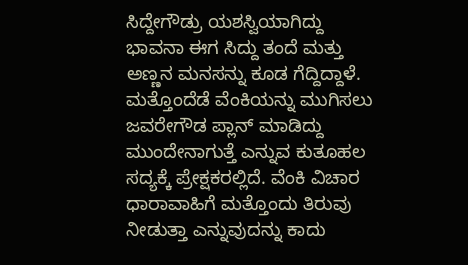ಸಿದ್ದೇಗೌಡ್ರು ಯಶಸ್ವಿಯಾಗಿದ್ದು ಭಾವನಾ ಈಗ ಸಿದ್ದು ತಂದೆ ಮತ್ತು ಅಣ್ಣನ ಮನಸನ್ನು ಕೂಡ ಗೆದ್ದಿದ್ದಾಳೆ. ಮತ್ತೊಂದೆಡೆ ವೆಂಕಿಯನ್ನು ಮುಗಿಸಲು ಜವರೇಗೌಡ ಪ್ಲಾನ್ ಮಾಡಿದ್ದು ಮುಂದೇನಾಗುತ್ತೆ ಎನ್ನುವ ಕುತೂಹಲ ಸದ್ಯಕ್ಕೆ ಪ್ರೇಕ್ಷಕರಲ್ಲಿದೆ. ವೆಂಕಿ ವಿಚಾರ ಧಾರಾವಾಹಿಗೆ ಮತ್ತೊಂದು ತಿರುವು ನೀಡುತ್ತಾ ಎನ್ನುವುದನ್ನು ಕಾದು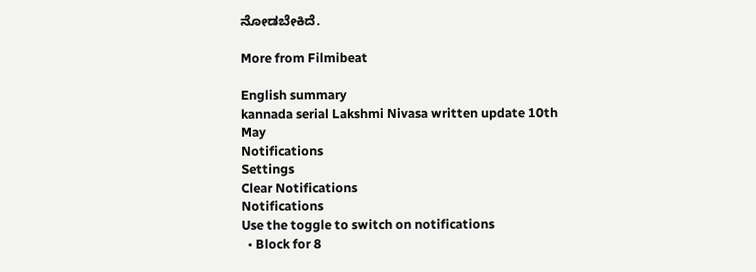ನೋಡಬೇಕಿದೆ.

More from Filmibeat

English summary
kannada serial Lakshmi Nivasa written update 10th May
Notifications
Settings
Clear Notifications
Notifications
Use the toggle to switch on notifications
  • Block for 8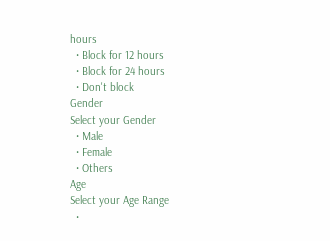hours
  • Block for 12 hours
  • Block for 24 hours
  • Don't block
Gender
Select your Gender
  • Male
  • Female
  • Others
Age
Select your Age Range
  •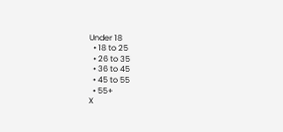Under 18
  • 18 to 25
  • 26 to 35
  • 36 to 45
  • 45 to 55
  • 55+
X